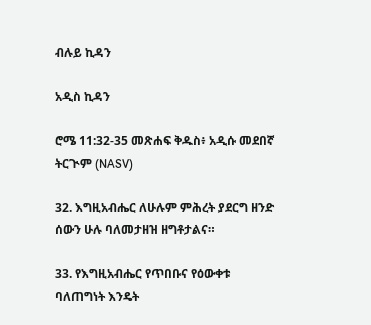ብሉይ ኪዳን

አዲስ ኪዳን

ሮሜ 11:32-35 መጽሐፍ ቅዱስ፥ አዲሱ መደበኛ ትርጒም (NASV)

32. እግዚአብሔር ለሁሉም ምሕረት ያደርግ ዘንድ ሰውን ሁሉ ባለመታዘዝ ዘግቶታልና።

33. የእግዚአብሔር የጥበቡና የዕውቀቱ ባለጠግነት እንዴት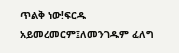ጥልቅ ነው!ፍርዱ አይመረመርም፤ለመንገዱም ፈለግ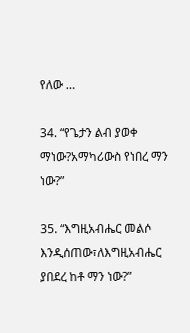የለው …

34. “የጌታን ልብ ያወቀ ማነው?አማካሪውስ የነበረ ማን ነው?”

35. “እግዚአብሔር መልሶ እንዲሰጠው፣ለእግዚአብሔር ያበደረ ከቶ ማን ነው?”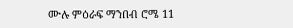ሙሉ ምዕራፍ ማንበብ ሮሜ 11